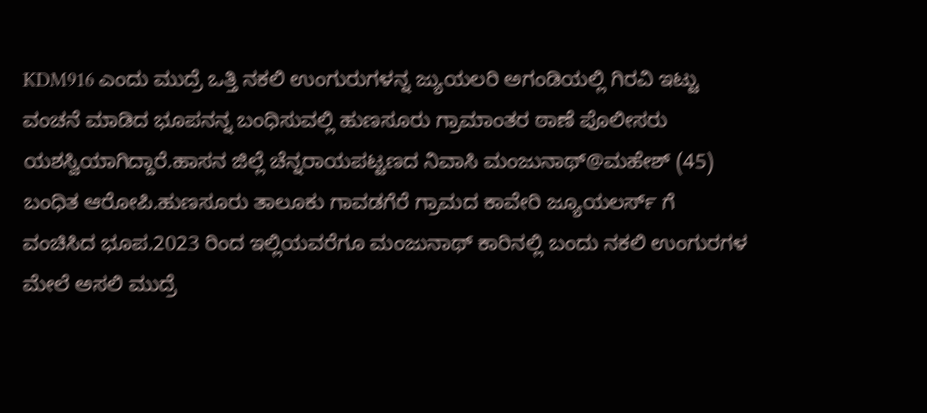KDM916 ಎಂದು ಮುದ್ರೆ ಒತ್ತಿ ನಕಲಿ ಉಂಗುರುಗಳನ್ನ ಜ್ಯುಯಲರಿ ಅಗಂಡಿಯಲ್ಲಿ ಗಿರವಿ ಇಟ್ಟು ವಂಚನೆ ಮಾಡಿದ ಭೂಪನನ್ನ ಬಂಧಿಸುವಲ್ಲಿ ಹುಣಸೂರು ಗ್ರಾಮಾಂತರ ಠಾಣೆ ಪೊಲೀಸರು ಯಶಸ್ವಿಯಾಗಿದ್ದಾರೆ.ಹಾಸನ ಜಿಲ್ಲೆ ಚೆನ್ನರಾಯಪಟ್ಟಣದ ನಿವಾಸಿ ಮಂಜುನಾಥ್@ಮಹೇಶ್ (45) ಬಂಧಿತ ಆರೋಪಿ.ಹುಣಸೂರು ತಾಲೂಕು ಗಾವಡಗೆರೆ ಗ್ರಾಮದ ಕಾವೇರಿ ಜ್ಯೂಯಲರ್ಸ್ ಗೆ ವಂಚಿಸಿದ ಭೂಪ.2023 ರಿಂದ ಇಲ್ಲಿಯವರೆಗೂ ಮಂಜುನಾಥ್ ಕಾರಿನಲ್ಲಿ ಬಂದು ನಕಲಿ ಉಂಗುರಗಳ ಮೇಲೆ ಅಸಲಿ ಮುದ್ರೆ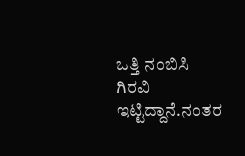ಒತ್ತಿ ನಂಬಿಸಿ ಗಿರವಿ ಇಟ್ಟಿದ್ದಾನೆ.ನಂತರ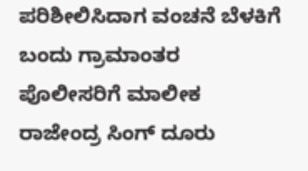ಪರಿಶೀಲಿಸಿದಾಗ ವಂಚನೆ ಬೆಳಕಿಗೆ ಬಂದು ಗ್ರಾಮಾಂತರ ಪೊಲೀಸರಿಗೆ ಮಾಲೀಕ ರಾಜೇಂದ್ರ ಸಿಂಗ್ ದೂರು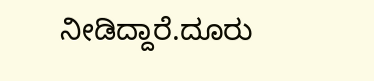ನೀಡಿದ್ದಾರೆ.ದೂರು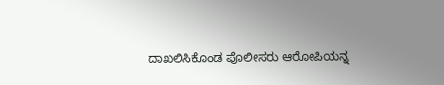ದಾಖಲಿಸಿಕೊಂಡ ಪೊಲೀಸರು ಆರೋಪಿಯನ್ನ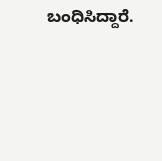ಬಂಧಿಸಿದ್ದಾರೆ.